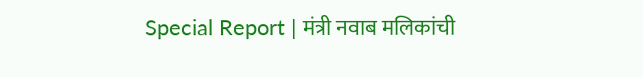Special Report | मंत्री नवाब मलिकांची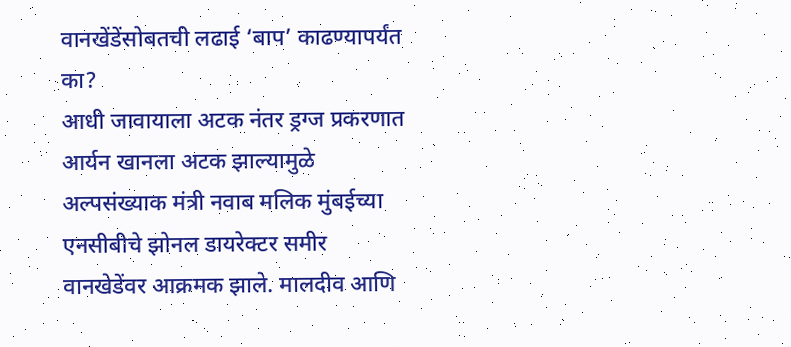वानखेंडेंसोबतची लढाई ‘बाप’ काढण्यापर्यंत का?
आधी जावायाला अटक नंतर ड्रग्ज प्रकरणात आर्यन खानला अटक झाल्यामुळे अल्पसंख्याक मंत्री नवाब मलिक मुंबईच्या एनसीबीचे झोनल डायरेक्टर समीर वानखेडेंवर आक्रमक झाले. मालदीव आणि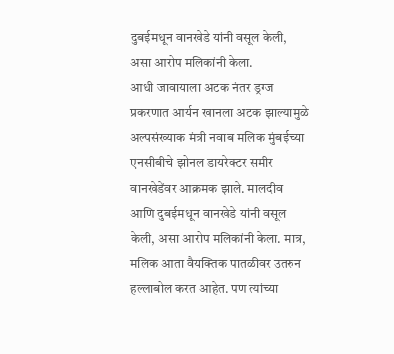दुबईमधून वानखेडे यांनी वसूल केली, असा आरोप मलिकांनी केला.
आधी जावायाला अटक नंतर ड्रग्ज प्रकरणात आर्यन खानला अटक झाल्यामुळे अल्पसंख्याक मंत्री नवाब मलिक मुंबईच्या एनसीबीचे झोनल डायरेक्टर समीर वानखेडेंवर आक्रमक झाले. मालदीव आणि दुबईमधून वानखेडे यांनी वसूल केली, असा आरोप मलिकांनी केला. मात्र, मलिक आता वैयक्तिक पातळीवर उतरुन हल्लाबोल करत आहेत. पण त्यांच्या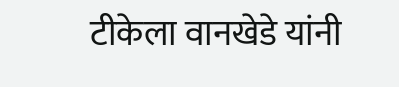टीकेला वानखेडे यांनी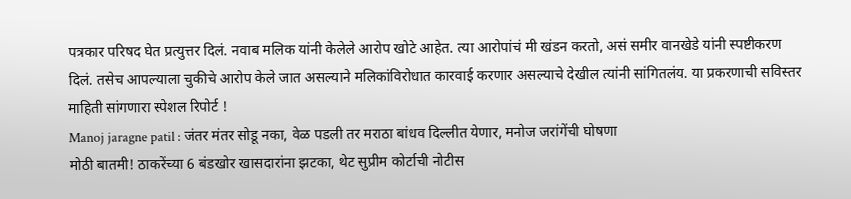पत्रकार परिषद घेत प्रत्युत्तर दिलं. नवाब मलिक यांनी केलेले आरोप खोटे आहेत. त्या आरोपांचं मी खंडन करतो, असं समीर वानखेडे यांनी स्पष्टीकरण दिलं. तसेच आपल्याला चुकीचे आरोप केले जात असल्याने मलिकांविरोधात कारवाई करणार असल्याचे देखील त्यांनी सांगितलंय. या प्रकरणाची सविस्तर माहिती सांगणारा स्पेशल रिपोर्ट !
Manoj jaragne patil : जंतर मंतर सोडू नका, वेळ पडली तर मराठा बांधव दिल्लीत येणार, मनोज जरांगेंची घोषणा
मोठी बातमी! ठाकरेंच्या 6 बंडखोर खासदारांना झटका, थेट सुप्रीम कोर्टाची नोटीस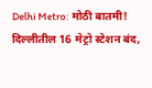Delhi Metro: मोठी बातमी! दिल्लीतील 16 मेट्रो स्टेशन बंद,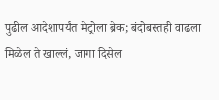पुढील आदेशापर्यंत मेट्रोला ब्रेक; बंदोबस्तही वाढला
मिळेल ते खाल्लं, जागा दिसेल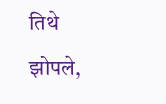तिथे झोपले,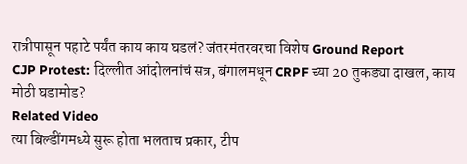रात्रीपासून पहाटे पर्यंत काय काय घडलं? जंतरमंतरवरचा विशेष Ground Report
CJP Protest: दिल्लीत आंदोलनांचं सत्र, बंगालमधून CRPF च्या 20 तुकड्या दाखल, काय मोठी घडामोड?
Related Video
त्या बिल्डींगमध्ये सुरू होता भलताच प्रकार, टीप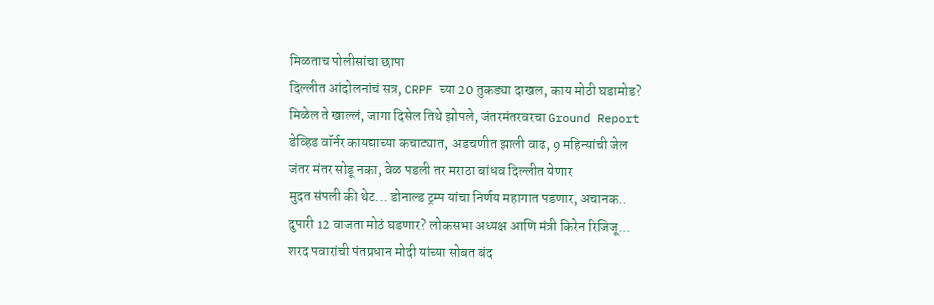मिळताच पोलीसांचा छापा
दिल्लीत आंदोलनांचं सत्र, CRPF च्या 20 तुकड्या दाखल, काय मोठी घडामोड?
मिळेल ते खाल्लं, जागा दिसेल तिथे झोपले, जंतरमंतरवरचा Ground Report
डेव्हिड वॉर्नर कायद्याच्या कचाट्यात, अडचणीत झाली वाढ, 9 महिन्यांची जेल
जंतर मंतर सोडू नका, वेळ पडली तर मराठा बांधव दिल्लीत येणार
मुदत संपली की थेट... डोनाल्ड ट्रम्प यांचा निर्णय महागात पडणार, अचानक..
दुपारी 12 वाजता मोठं घडणार? लोकसभा अध्यक्ष आणि मंत्री किरेन रिजिजू...
शरद पवारांची पंतप्रधान मोदी यांच्या सोबत बंद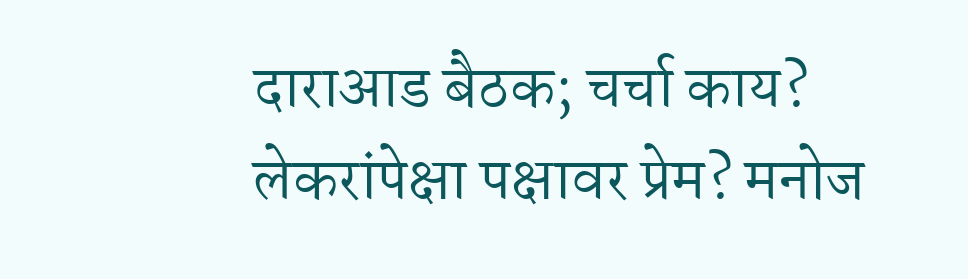दाराआड बैठक; चर्चा काय?
लेकरांपेक्षा पक्षावर प्रेम? मनोज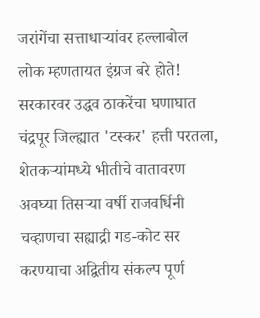जरांगेंचा सत्ताधाऱ्यांवर हल्लाबोल
लोक म्हणतायत इंग्रज बरे होते! सरकारवर उद्धव ठाकरेंचा घणाघात
चंद्रपूर जिल्ह्यात 'टस्कर' हत्ती परतला, शेतकऱ्यांमध्ये भीतीचे वातावरण
अवघ्या तिसऱ्या वर्षी राजवर्धिनी चव्हाणचा सह्याद्री गड-कोट सर करण्याचा अद्वितीय संकल्प पूर्ण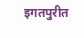इगतपुरीत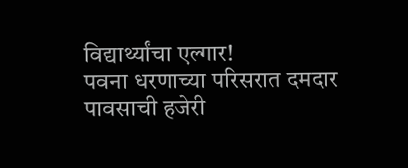विद्यार्थ्यांचा एल्गार!
पवना धरणाच्या परिसरात दमदार पावसाची हजेरी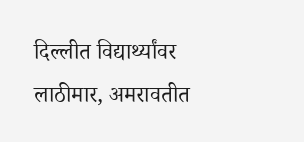दिल्लीत विद्यार्थ्यांवर लाठीमार, अमरावतीत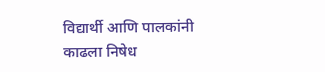विद्यार्थी आणि पालकांनी काढला निषेध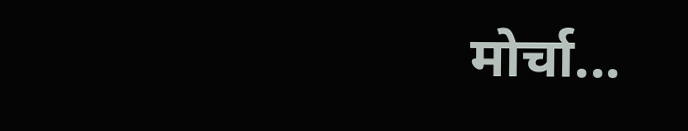मोर्चा...